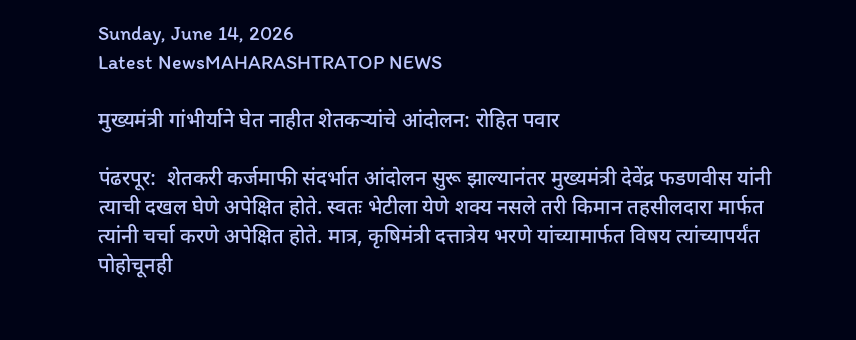Sunday, June 14, 2026
Latest NewsMAHARASHTRATOP NEWS

मुख्यमंत्री गांभीर्याने घेत नाहीत शेतकऱ्यांचे आंदोलन: रोहित पवार

पंढरपूर:  शेतकरी कर्जमाफी संदर्भात आंदोलन सुरू झाल्यानंतर मुख्यमंत्री देवेंद्र फडणवीस यांनी त्याची दखल घेणे अपेक्षित होते. स्वतः भेटीला येणे शक्य नसले तरी किमान तहसीलदारा मार्फत त्यांनी चर्चा करणे अपेक्षित होते. मात्र, कृषिमंत्री दत्तात्रेय भरणे यांच्यामार्फत विषय त्यांच्यापर्यंत पोहोचूनही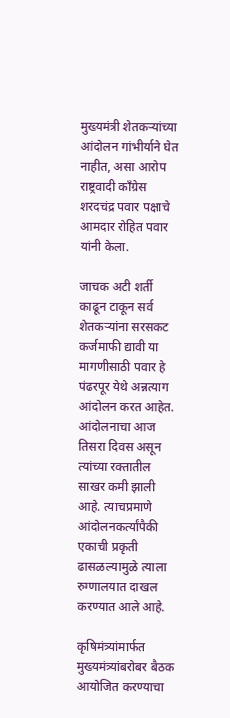मुख्यमंत्री शेतकऱ्यांच्या आंदोलन गांभीर्याने घेत नाहीत, असा आरोप राष्ट्रवादी काँग्रेस शरदचंद्र पवार पक्षाचे आमदार रोहित पवार यांनी केला.

जाचक अटी शर्ती काढून टाकून सर्व शेतकऱ्यांना सरसकट कर्जमाफी द्यावी या मागणीसाठी पवार हे पंढरपूर येथे अन्नत्याग आंदोलन करत आहेत. आंदोलनाचा आज तिसरा दिवस असून त्यांच्या रक्तातील साखर कमी झाली आहे. त्याचप्रमाणे आंदोलनकर्त्यांपैकी एकाची प्रकृती ढासळल्यामुळे त्याला रुग्णालयात दाखल करण्यात आले आहे.

कृषिमंत्र्यांमार्फत मुख्यमंत्र्यांबरोबर बैठक आयोजित करण्याचा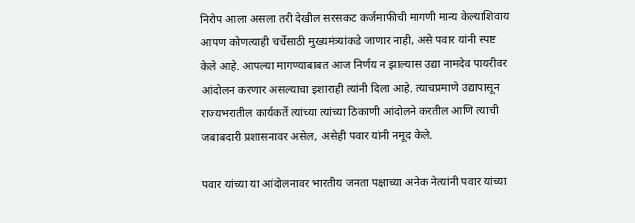निरोप आला असला तरी देखील सरसकट कर्जमाफीची मागणी मान्य केल्याशिवाय आपण कोणत्याही चर्चेसाठी मुख्यमंत्र्यांकडे जाणार नाही, असे पवार यांनी स्पष्ट केले आहे. आपल्या मागण्याबाबत आज निर्णय न झाल्यास उद्या नामदेव पायरीवर आंदोलन करणार असल्याचा इशाराही त्यांनी दिला आहे. त्याचप्रमाणे उद्यापासून राज्यभरातील कार्यकर्ते त्यांच्या त्यांच्या ठिकाणी आंदोलने करतील आणि त्याची जबाबदारी प्रशासनावर असेल, असेही पवार यांनी नमूद केले.

पवार यांच्या या आंदोलनावर भारतीय जनता पक्षाच्या अनेक नेत्यांनी पवार यांच्या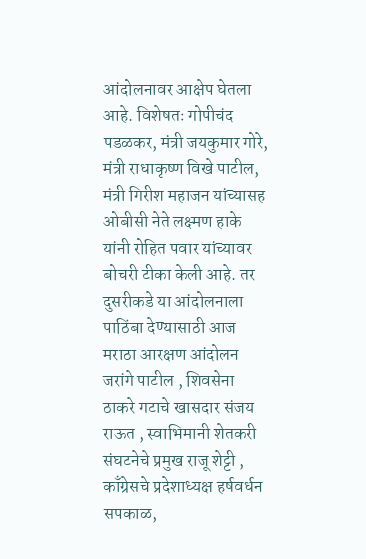आंदोलनावर आक्षेप घेतला आहे. विशेषतः गोपीचंद पडळकर, मंत्री जयकुमार गोरे, मंत्री राधाकृष्ण विखे पाटील, मंत्री गिरीश महाजन यांच्यासह ओबीसी नेते लक्ष्मण हाके यांनी रोहित पवार यांच्यावर बोचरी टीका केली आहे. तर दुसरीकडे या आंदोलनाला पाठिंबा देण्यासाठी आज मराठा आरक्षण आंदोलन जरांगे पाटील , शिवसेना ठाकरे गटाचे खासदार संजय राऊत , स्वाभिमानी शेतकरी संघटनेचे प्रमुख राजू शेट्टी , काँग्रेसचे प्रदेशाध्यक्ष हर्षवर्धन सपकाळ,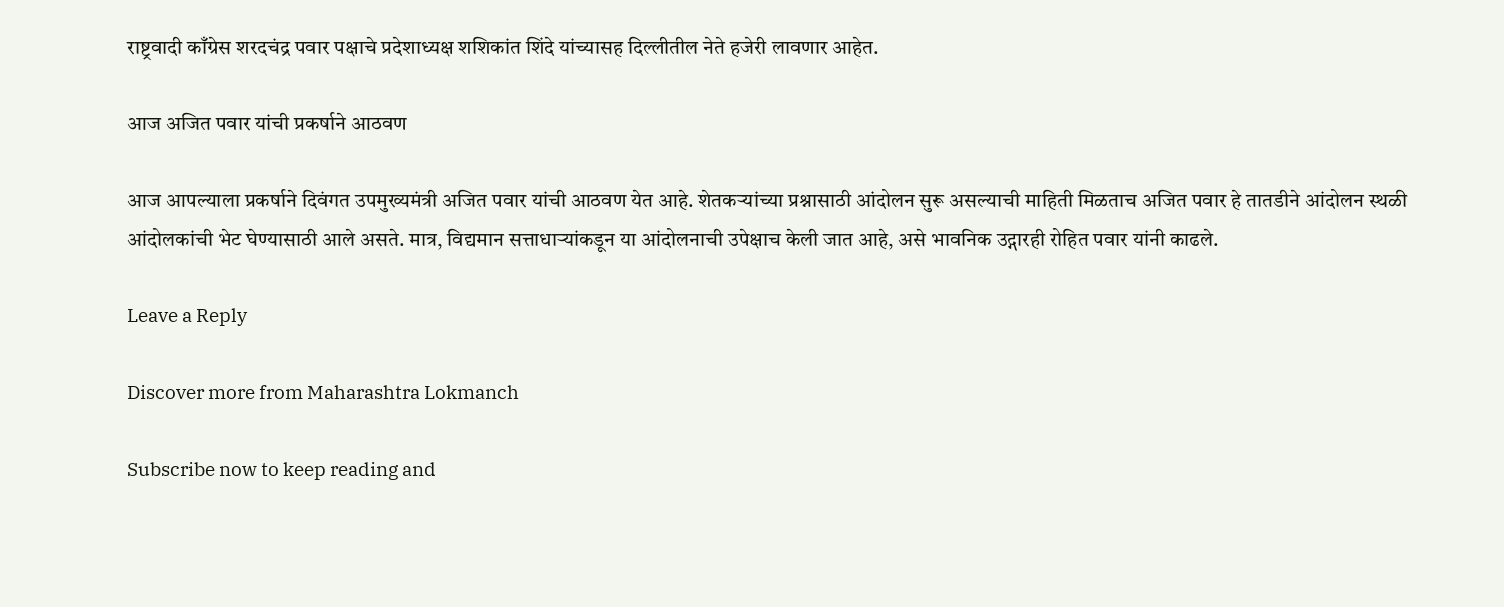राष्ट्रवादी काँग्रेस शरदचंद्र पवार पक्षाचे प्रदेशाध्यक्ष शशिकांत शिंदे यांच्यासह दिल्लीतील नेते हजेरी लावणार आहेत.

आज अजित पवार यांची प्रकर्षाने आठवण

आज आपल्याला प्रकर्षाने दिवंगत उपमुख्यमंत्री अजित पवार यांची आठवण येत आहे. शेतकऱ्यांच्या प्रश्नासाठी आंदोलन सुरू असल्याची माहिती मिळताच अजित पवार हे तातडीने आंदोलन स्थळी आंदोलकांची भेट घेण्यासाठी आले असते. मात्र, विद्यमान सत्ताधाऱ्यांकडून या आंदोलनाची उपेक्षाच केली जात आहे, असे भावनिक उद्गारही रोहित पवार यांनी काढले.

Leave a Reply

Discover more from Maharashtra Lokmanch

Subscribe now to keep reading and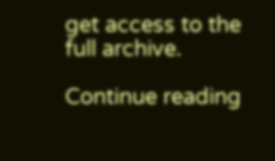get access to the full archive.

Continue reading